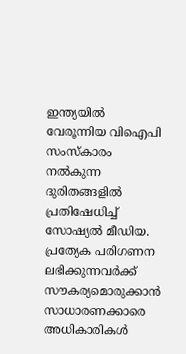ഇന്ത്യയിൽ വേരൂന്നിയ വിഐപി സംസ്കാരം നൽകുന്ന ദുരിതങ്ങളിൽ പ്രതിഷേധിച്ച് സോഷ്യൽ മീഡിയ. പ്രത്യേക പരിഗണന ലഭിക്കുന്നവർക്ക് സൗകര്യമൊരുക്കാൻ സാധാരണക്കാരെ അധികാരികൾ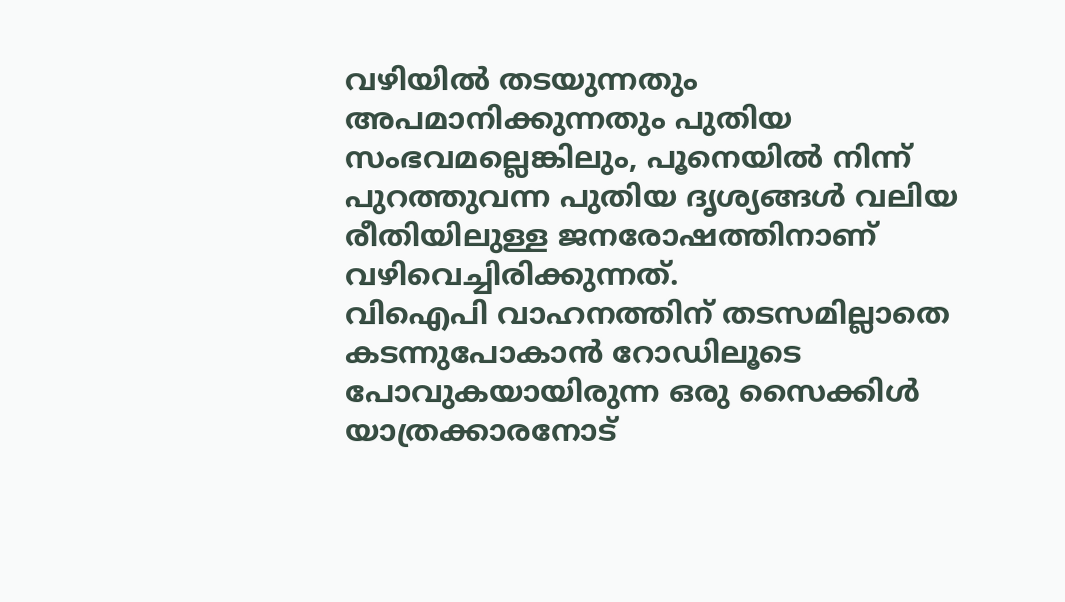വഴിയിൽ തടയുന്നതും അപമാനിക്കുന്നതും പുതിയ സംഭവമല്ലെങ്കിലും, പൂനെയിൽ നിന്ന് പുറത്തുവന്ന പുതിയ ദൃശ്യങ്ങൾ വലിയ രീതിയിലുള്ള ജനരോഷത്തിനാണ് വഴിവെച്ചിരിക്കുന്നത്.
വിഐപി വാഹനത്തിന് തടസമില്ലാതെ കടന്നുപോകാൻ റോഡിലൂടെ പോവുകയായിരുന്ന ഒരു സൈക്കിൾ യാത്രക്കാരനോട്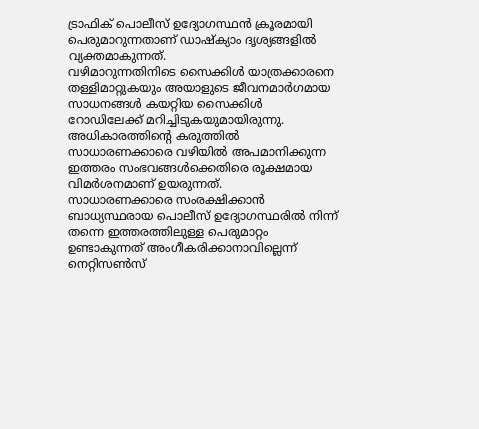ട്രാഫിക് പൊലീസ് ഉദ്യോഗസ്ഥൻ ക്രൂരമായി പെരുമാറുന്നതാണ് ഡാഷ്ക്യാം ദൃശ്യങ്ങളിൽ വ്യക്തമാകുന്നത്.
വഴിമാറുന്നതിനിടെ സൈക്കിൾ യാത്രക്കാരനെ തള്ളിമാറ്റുകയും അയാളുടെ ജീവനമാർഗമായ സാധനങ്ങൾ കയറ്റിയ സൈക്കിൾ റോഡിലേക്ക് മറിച്ചിടുകയുമായിരുന്നു. അധികാരത്തിന്റെ കരുത്തിൽ സാധാരണക്കാരെ വഴിയിൽ അപമാനിക്കുന്ന ഇത്തരം സംഭവങ്ങൾക്കെതിരെ രൂക്ഷമായ വിമർശനമാണ് ഉയരുന്നത്.
സാധാരണക്കാരെ സംരക്ഷിക്കാൻ ബാധ്യസ്ഥരായ പൊലീസ് ഉദ്യോഗസ്ഥരിൽ നിന്ന് തന്നെ ഇത്തരത്തിലുള്ള പെരുമാറ്റം ഉണ്ടാകുന്നത് അംഗീകരിക്കാനാവില്ലെന്ന് നെറ്റിസൺസ്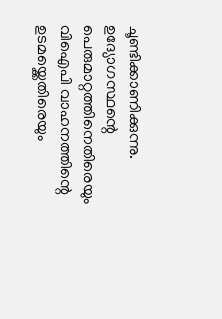ചൂണ്ടിക്കാണിക്കുന്നു.
ഉദ്യോഗസ്ഥന്റെ പെരുമാറ്റത്തിനെതിരെയും വിഐപി വാഹനത്തിന്റെ ഉടമയ്ക്കെതിരെയും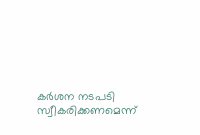കർശന നടപടി സ്വീകരിക്കണമെന്ന്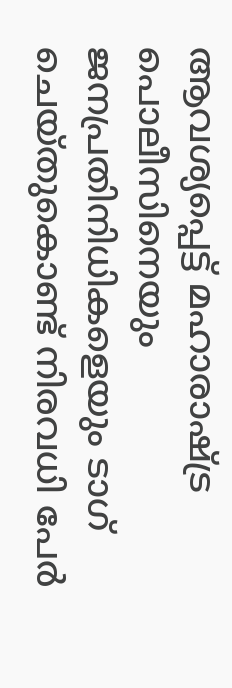ആവശ്യപ്പെട്ട് മഹാരാഷ്ട്ര പൊലീസിനെയും ജനപ്രതിനിധികളെയും ടാഗ് ചെയ്തുകൊണ്ട് നിരവധി പേർ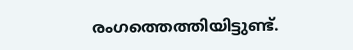രംഗത്തെത്തിയിട്ടുണ്ട്.